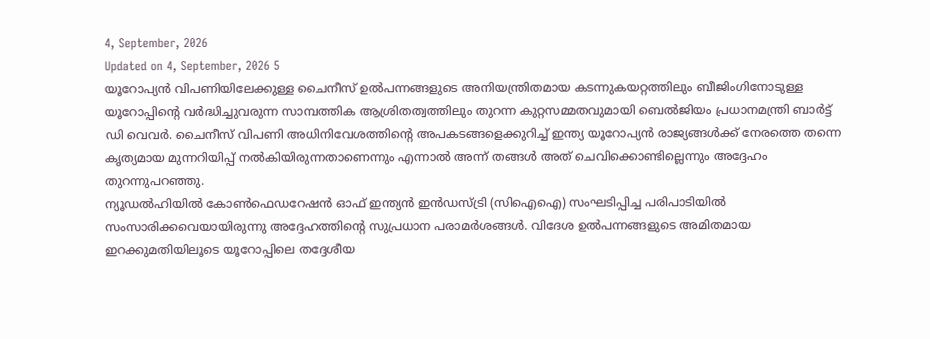4, September, 2026
Updated on 4, September, 2026 5
യൂറോപ്യൻ വിപണിയിലേക്കുള്ള ചൈനീസ് ഉൽപന്നങ്ങളുടെ അനിയന്ത്രിതമായ കടന്നുകയറ്റത്തിലും ബീജിംഗിനോടുള്ള യൂറോപ്പിന്റെ വർദ്ധിച്ചുവരുന്ന സാമ്പത്തിക ആശ്രിതത്വത്തിലും തുറന്ന കുറ്റസമ്മതവുമായി ബെൽജിയം പ്രധാനമന്ത്രി ബാർട്ട് ഡി വെവർ. ചൈനീസ് വിപണി അധിനിവേശത്തിന്റെ അപകടങ്ങളെക്കുറിച്ച് ഇന്ത്യ യൂറോപ്യൻ രാജ്യങ്ങൾക്ക് നേരത്തെ തന്നെ കൃത്യമായ മുന്നറിയിപ്പ് നൽകിയിരുന്നതാണെന്നും എന്നാൽ അന്ന് തങ്ങൾ അത് ചെവിക്കൊണ്ടില്ലെന്നും അദ്ദേഹം തുറന്നുപറഞ്ഞു.
ന്യൂഡൽഹിയിൽ കോൺഫെഡറേഷൻ ഓഫ് ഇന്ത്യൻ ഇൻഡസ്ട്രി (സിഐഐ) സംഘടിപ്പിച്ച പരിപാടിയിൽ സംസാരിക്കവെയായിരുന്നു അദ്ദേഹത്തിന്റെ സുപ്രധാന പരാമർശങ്ങൾ. വിദേശ ഉൽപന്നങ്ങളുടെ അമിതമായ ഇറക്കുമതിയിലൂടെ യൂറോപ്പിലെ തദ്ദേശീയ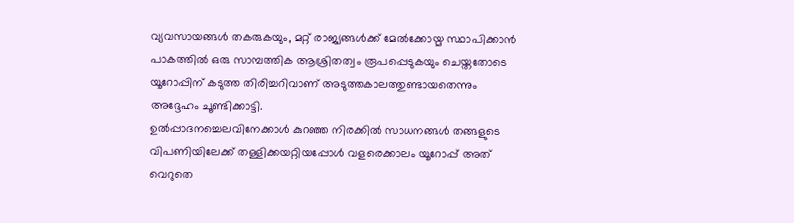വ്യവസായങ്ങൾ തകരുകയും, മറ്റ് രാജ്യങ്ങൾക്ക് മേൽക്കോയ്മ സ്ഥാപിക്കാൻ പാകത്തിൽ ഒരു സാമ്പത്തിക ആശ്രിതത്വം രൂപപ്പെടുകയും ചെയ്തതോടെ യൂറോപ്പിന് കടുത്ത തിരിച്ചറിവാണ് അടുത്തകാലത്തുണ്ടായതെന്നും അദ്ദേഹം ചൂണ്ടിക്കാട്ടി.
ഉൽപ്പാദനച്ചെലവിനേക്കാൾ കുറഞ്ഞ നിരക്കിൽ സാധനങ്ങൾ തങ്ങളുടെ വിപണിയിലേക്ക് തള്ളിക്കയറ്റിയപ്പോൾ വളരെക്കാലം യൂറോപ്പ് അത് വെറുതെ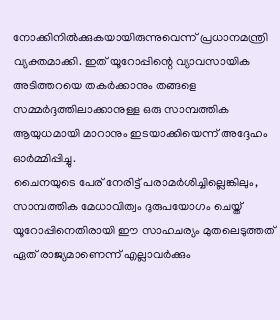നോക്കിനിൽക്കുകയായിരുന്നുവെന്ന് പ്രധാനമന്ത്രി വ്യക്തമാക്കി. ഇത് യൂറോപ്പിന്റെ വ്യാവസായിക അടിത്തറയെ തകർക്കാനും തങ്ങളെ സമ്മർദ്ദത്തിലാക്കാനുള്ള ഒരു സാമ്പത്തിക ആയുധമായി മാറാനും ഇടയാക്കിയെന്ന് അദ്ദേഹം ഓർമ്മിപ്പിച്ചു.
ചൈനയുടെ പേര് നേരിട്ട് പരാമർശിച്ചില്ലെങ്കിലും, സാമ്പത്തിക മേധാവിത്വം ദുരുപയോഗം ചെയ്ത് യൂറോപ്പിനെതിരായി ഈ സാഹചര്യം മുതലെടുത്തത് ഏത് രാജ്യമാണെന്ന് എല്ലാവർക്കും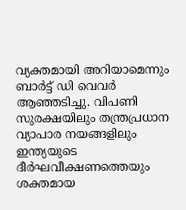വ്യക്തമായി അറിയാമെന്നും ബാർട്ട് ഡി വെവർ ആഞ്ഞടിച്ചു. വിപണി സുരക്ഷയിലും തന്ത്രപ്രധാന വ്യാപാര നയങ്ങളിലും ഇന്ത്യയുടെ ദീർഘവീക്ഷണത്തെയും ശക്തമായ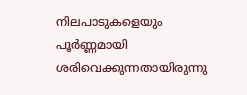നിലപാടുകളെയും പൂർണ്ണമായി ശരിവെക്കുന്നതായിരുന്നു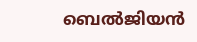ബെൽജിയൻ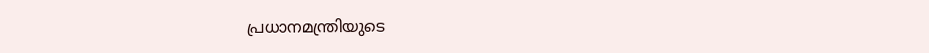പ്രധാനമന്ത്രിയുടെ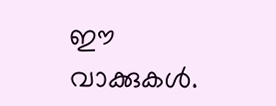ഈ വാക്കുകൾ.